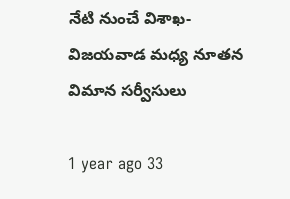నేటి నుంచే విశాఖ-విజయవాడ మధ్య నూతన విమాన సర్వీసులు

1 year ago 33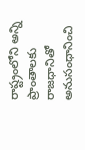రాష్ట్రంలోని అన్ని ప్రాంతాలకు రాజధానితో అనుసంధానించి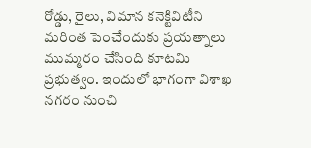రోడ్డు, రైలు, విమాన కనెక్టివిటీని మరింత పెంచేందుకు ప్రయత్నాలు ముమ్మరం చేసింది కూటమి ప్రభుత్వం. ఇందులో భాగంగా విశాఖ నగరం నుంచి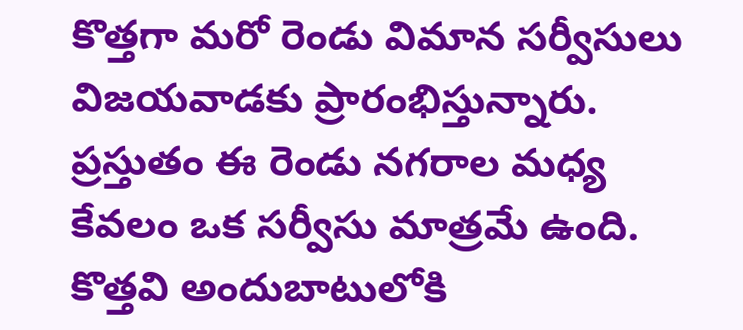కొత్తగా మరో రెండు విమాన సర్వీసులు విజయవాడకు ప్రారంభిస్తున్నారు. ప్రస్తుతం ఈ రెండు నగరాల మధ్య కేవలం ఒక సర్వీసు మాత్రమే ఉంది. కొత్తవి అందుబాటులోకి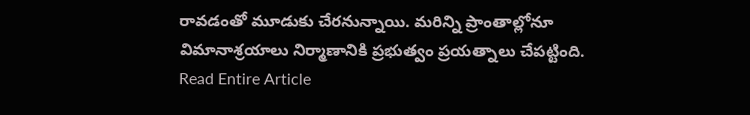రావడంతో మూడుకు చేరనున్నాయి. మరిన్ని ప్రాంతాల్లోనూ విమానాశ్రయాలు నిర్మాణానికి ప్రభుత్వం ప్రయత్నాలు చేపట్టింది.
Read Entire Article